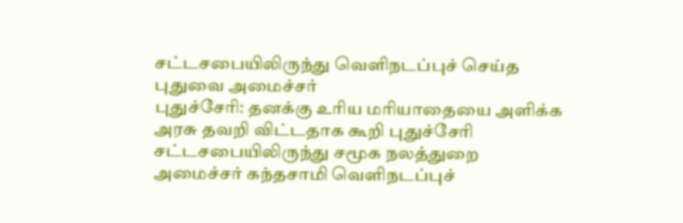சட்டசபையிலிருந்து வெளிநடப்புச் செய்த புதுவை அமைச்சர்
புதுச்சேரி: தனக்கு உரிய மரியாதையை அளிக்க அரசு தவறி விட்டதாக கூறி புதுச்சேரி சட்டசபையிலிருந்து சமூக நலத்துறை அமைச்சர் கந்தசாமி வெளிநடப்புச்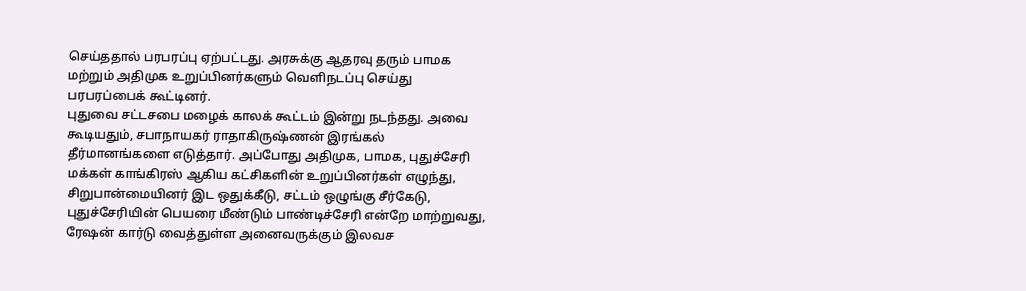செய்ததால் பரபரப்பு ஏற்பட்டது. அரசுக்கு ஆதரவு தரும் பாமக மற்றும் அதிமுக உறுப்பினர்களும் வெளிநடப்பு செய்து பரபரப்பைக் கூட்டினர்.
புதுவை சட்டசபை மழைக் காலக் கூட்டம் இன்று நடந்தது. அவை கூடியதும், சபாநாயகர் ராதாகிருஷ்ணன் இரங்கல் தீர்மானங்களை எடுத்தார். அப்போது அதிமுக, பாமக, புதுச்சேரி மக்கள் காங்கிரஸ் ஆகிய கட்சிகளின் உறுப்பினர்கள் எழுந்து, சிறுபான்மையினர் இட ஒதுக்கீடு, சட்டம் ஒழுங்கு சீர்கேடு, புதுச்சேரியின் பெயரை மீண்டும் பாண்டிச்சேரி என்றே மாற்றுவது, ரேஷன் கார்டு வைத்துள்ள அனைவருக்கும் இலவச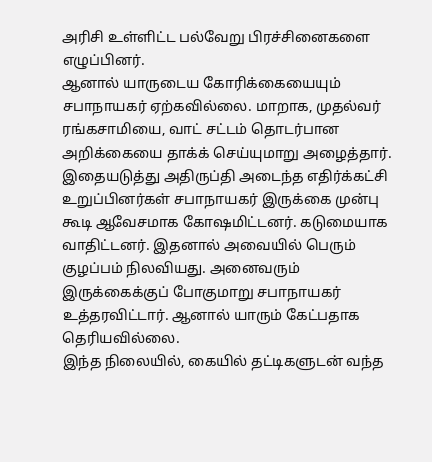அரிசி உள்ளிட்ட பல்வேறு பிரச்சினைகளை எழுப்பினர்.
ஆனால் யாருடைய கோரிக்கையையும் சபாநாயகர் ஏற்கவில்லை. மாறாக, முதல்வர் ரங்கசாமியை, வாட் சட்டம் தொடர்பான அறிக்கையை தாக்க் செய்யுமாறு அழைத்தார்.
இதையடுத்து அதிருப்தி அடைந்த எதிர்க்கட்சி உறுப்பினர்கள் சபாநாயகர் இருக்கை முன்பு கூடி ஆவேசமாக கோஷமிட்டனர். கடுமையாக வாதிட்டனர். இதனால் அவையில் பெரும் குழப்பம் நிலவியது. அனைவரும் இருக்கைக்குப் போகுமாறு சபாநாயகர் உத்தரவிட்டார். ஆனால் யாரும் கேட்பதாக தெரியவில்லை.
இந்த நிலையில், கையில் தட்டிகளுடன் வந்த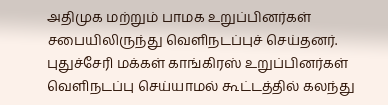அதிமுக மற்றும் பாமக உறுப்பினர்கள் சபையிலிருந்து வெளிநடப்புச் செய்தனர். புதுச்சேரி மக்கள் காங்கிரஸ் உறுப்பினர்கள் வெளிநடப்பு செய்யாமல் கூட்டத்தில் கலந்து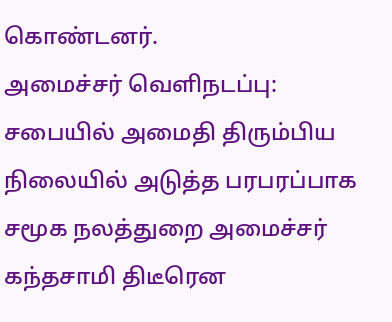கொண்டனர்.
அமைச்சர் வெளிநடப்பு:
சபையில் அமைதி திரும்பிய நிலையில் அடுத்த பரபரப்பாக சமூக நலத்துறை அமைச்சர் கந்தசாமி திடீரென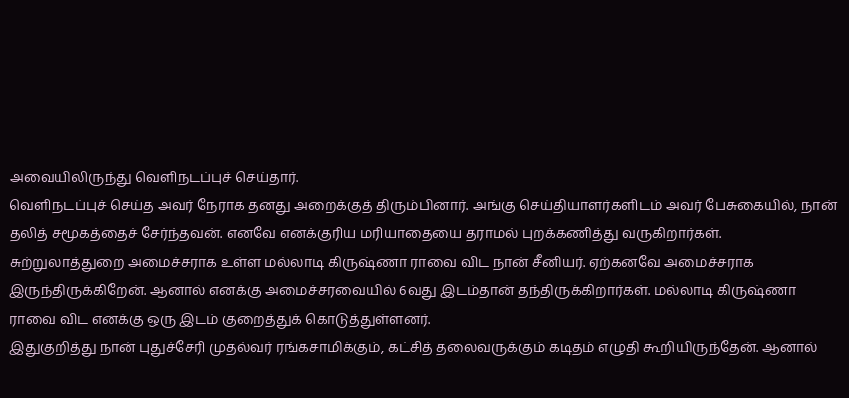அவையிலிருந்து வெளிநடப்புச் செய்தார்.
வெளிநடப்புச் செய்த அவர் நேராக தனது அறைக்குத் திரும்பினார். அங்கு செய்தியாளர்களிடம் அவர் பேசுகையில், நான் தலித் சமூகத்தைச் சேர்ந்தவன். எனவே எனக்குரிய மரியாதையை தராமல் புறக்கணித்து வருகிறார்கள்.
சுற்றுலாத்துறை அமைச்சராக உள்ள மல்லாடி கிருஷ்ணா ராவை விட நான் சீனியர். ஏற்கனவே அமைச்சராக இருந்திருக்கிறேன். ஆனால் எனக்கு அமைச்சரவையில் 6வது இடம்தான் தந்திருக்கிறார்கள். மல்லாடி கிருஷ்ணா ராவை விட எனக்கு ஒரு இடம் குறைத்துக் கொடுத்துள்ளனர்.
இதுகுறித்து நான் புதுச்சேரி முதல்வர் ரங்கசாமிக்கும், கட்சித் தலைவருக்கும் கடிதம் எழுதி கூறியிருந்தேன். ஆனால்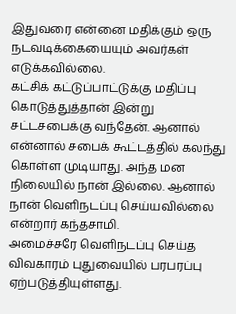இதுவரை என்னை மதிக்கும் ஒரு நடவடிக்கையையும் அவர்கள் எடுக்கவில்லை.
கட்சிக் கட்டுப்பாட்டுக்கு மதிப்பு கொடுத்துத்தான் இன்று சட்டசபைக்கு வந்தேன். ஆனால் என்னால் சபைக் கூட்டத்தில் கலந்து கொள்ள முடியாது. அந்த மன நிலையில் நான் இல்லை. ஆனால் நான் வெளிநடப்பு செய்யவில்லை என்றார் கந்தசாமி.
அமைச்சரே வெளிநடப்பு செய்த விவகாரம் புதுவையில் பரபரப்பு ஏற்படுத்தியுள்ளது.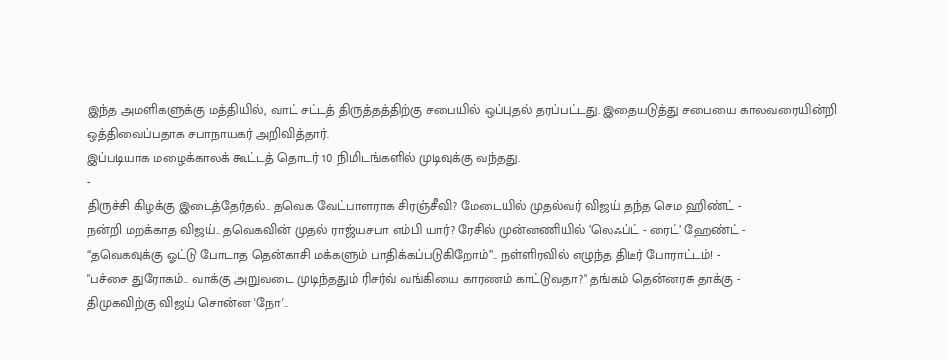இந்த அமளிகளுக்கு மத்தியில், வாட் சட்டத் திருத்தத்திற்கு சபையில் ஒப்புதல் தரப்பட்டது. இதையடுத்து சபையை காலவரையின்றி ஒத்திவைப்பதாக சபாநாயகர் அறிவித்தார்.
இப்படியாக மழைக்காலக் கூட்டத் தொடர் 10 நிமிடங்களில் முடிவுக்கு வந்தது.
-
திருச்சி கிழக்கு இடைத்தேர்தல்.. தவெக வேட்பாளராக சிரஞ்சீவி? மேடையில் முதல்வர் விஜய் தந்த செம ஹிண்ட் -
நன்றி மறக்காத விஜய்.. தவெகவின் முதல் ராஜ்யசபா எம்பி யார்? ரேசில் முன்னணியில் ’லெஃப்ட் - ரைட்’ ஹேண்ட் -
“தவெகவுக்கு ஓட்டு போடாத தென்காசி மக்களும் பாதிக்கப்படுகிறோம்”.. நள்ளிரவில் எழுந்த திடீர் போராட்டம்! -
"பச்சை துரோகம்.. வாக்கு அறுவடை முடிந்ததும் ரிசர்வ் வங்கியை காரணம் காட்டுவதா?" தங்கம் தென்னரசு தாக்கு -
திமுகவிற்கு விஜய் சொன்ன 'நோ'..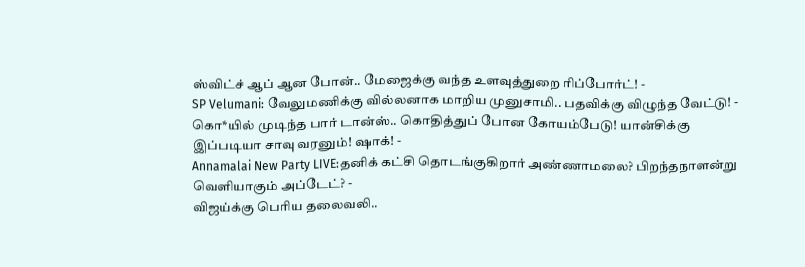ஸ்விட்ச் ஆப் ஆன போன்.. மேஜைக்கு வந்த உளவுத்துறை ரிப்போர்ட்! -
SP Velumani: வேலுமணிக்கு வில்லனாக மாறிய முனுசாமி.. பதவிக்கு விழுந்த வேட்டு! -
கொ*யில் முடிந்த பார் டான்ஸ்.. கொதித்துப் போன கோயம்பேடு! யான்சிக்கு இப்படியா சாவு வரனும்! ஷாக்! -
Annamalai New Party LIVE:தனிக் கட்சி தொடங்குகிறார் அண்ணாமலை? பிறந்தநாளன்று வெளியாகும் அப்டேட்? -
விஜய்க்கு பெரிய தலைவலி..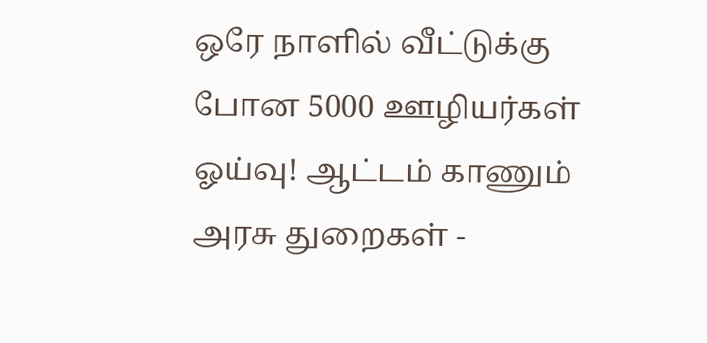ஒரே நாளில் வீட்டுக்கு போன 5000 ஊழியர்கள் ஓய்வு! ஆட்டம் காணும் அரசு துறைகள் -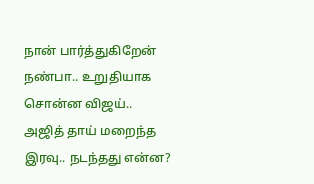நான் பார்த்துகிறேன் நண்பா.. உறுதியாக சொன்ன விஜய்.. அஜித் தாய் மறைந்த இரவு.. நடந்தது என்ன?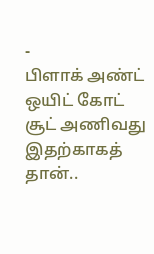-
பிளாக் அண்ட் ஒயிட் கோட் சூட் அணிவது இதற்காகத் தான்..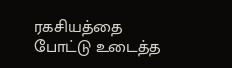ரகசியத்தை போட்டு உடைத்த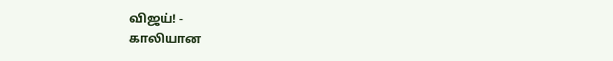விஜய்! -
காலியான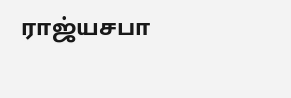ராஜ்யசபா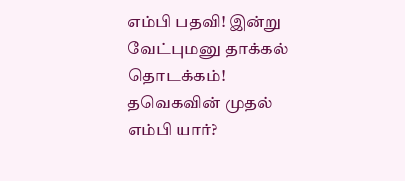எம்பி பதவி! இன்று வேட்புமனு தாக்கல் தொடக்கம்! தவெகவின் முதல் எம்பி யார்?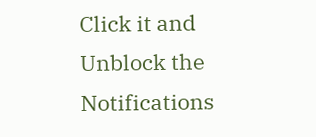Click it and Unblock the Notifications